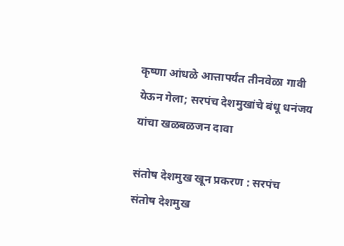कृष्णा आंधळे आत्तापर्यंत तीनवेळा गावी येऊन गेला; सरपंच देशमुखांचे बंधू धनंजय यांचा खळबळजन दावा

संतोष देशमुख खून प्रकरण : सरपंच संतोष देशमुख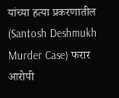यांच्या हत्या प्रकरणातील (Santosh Deshmukh Murder Case) फरार आरोपी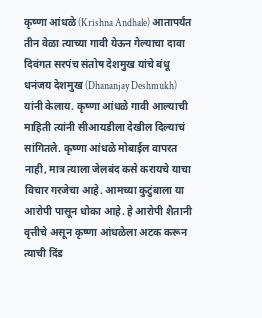कृष्णा आंधळे (Krishna Andhale) आतापर्यंत तीन वेळा त्याच्या गावी येऊन गेल्याचा दावा दिवंगत सरपंच संतोष देशमुख यांचे बंधू धनंजय देशमुख (Dhananjay Deshmukh) यांनी केलाय. कृष्णा आंधळे गावी आल्याची माहिती त्यांनी सीआयडीला देखील दिल्याचं सांगितले. कृष्णा आंधळे मोबाईल वापरत नाही, मात्र त्याला जेलबंद कसे करायचे याचा विचार गरजेचा आहे. आमच्या कुटुंबाला या आरोपी पासून धोका आहे. हे आरोपी शैतानी वृत्तीचे असून कृष्णा आंधळेला अटक करून त्याची दिंड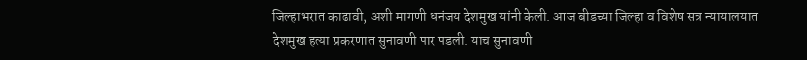जिल्हाभरात काढावी, अशी मागणी धनंजय देशमुख यांनी केली. आज बीडच्या जिल्हा व विशेष सत्र न्यायालयात देशमुख हत्या प्रकरणात सुनावणी पार पडली. याच सुनावणी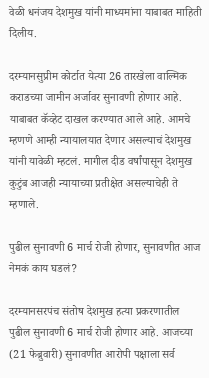वेळी धनंजय देशमुख यांनी माध्यमांना याबाबत माहिती दिलीय.

दरम्यानसुप्रीम कोर्टात येत्या 26 तारखेला वाल्मिक कराडच्या जामीन अर्जावर सुनावणी होणार आहे. याबाबत कॅव्हेट दाखल करण्यात आले आहे. आमचे म्हणणे आम्ही न्यायालयात देणार असल्याचं देशमुख यांनी यावेळी म्हटलं. मागील दीड वर्षांपासून देशमुख कुटुंब आजही न्यायाच्या प्रतीक्षेत असल्याचेही ते म्हणाले.

पुढील सुनावणी 6 मार्च रोजी होणार, सुनावणीत आज नेमकं काय घडलं?

दरम्यानसरपंच संतोष देशमुख हत्या प्रकरणातील पुढील सुनावणी 6 मार्च रोजी होणार आहे. आजच्या (21 फेब्रुवारी) सुनावणीत आरोपी पक्षाला सर्व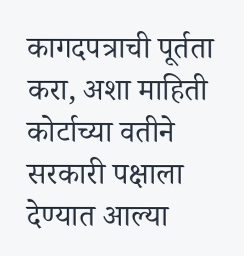कागदपत्राची पूर्तता करा, अशा माहिती कोर्टाच्या वतीने सरकारी पक्षाला देण्यात आल्या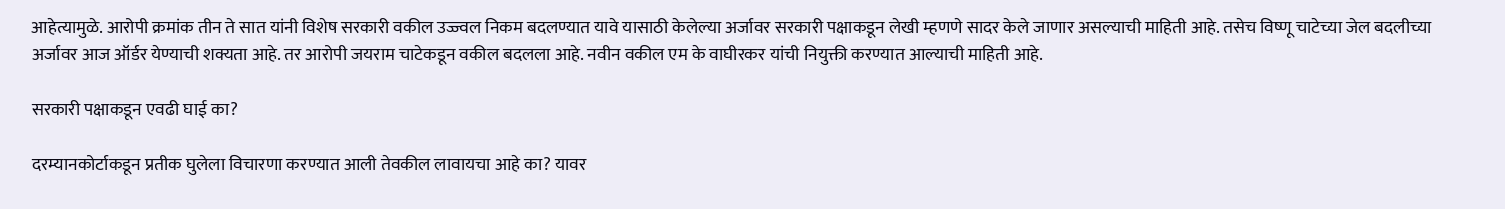आहेत्यामुळे. आरोपी क्रमांक तीन ते सात यांनी विशेष सरकारी वकील उज्ज्वल निकम बदलण्यात यावे यासाठी केलेल्या अर्जावर सरकारी पक्षाकडून लेखी म्हणणे सादर केले जाणार असल्याची माहिती आहे. तसेच विष्णू चाटेच्या जेल बदलीच्या अर्जावर आज ऑर्डर येण्याची शक्यता आहे. तर आरोपी जयराम चाटेकडून वकील बदलला आहे. नवीन वकील एम के वाघीरकर यांची नियुक्ती करण्यात आल्याची माहिती आहे.

सरकारी पक्षाकडून एवढी घाई का?

दरम्यानकोर्टाकडून प्रतीक घुलेला विचारणा करण्यात आली तेवकील लावायचा आहे का? यावर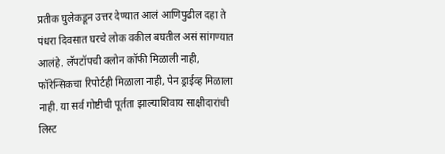प्रतीक घुलेकडून उत्तर देण्यात आलं आणिपुढील दहा ते पंधरा दिवसात घरचे लोक वकील बघतील असं सांगण्यात आलंहे. लॅपटॉपची क्लोन कॉफी मिळाली नाही, फॉरेन्सिकचा रिपोर्टही मिळाला नाही, पेन ड्राईव्ह मिळाला नाही. या सर्व गोष्टीची पूर्तता झाल्याशिवाय साक्षीदारांची लिस्ट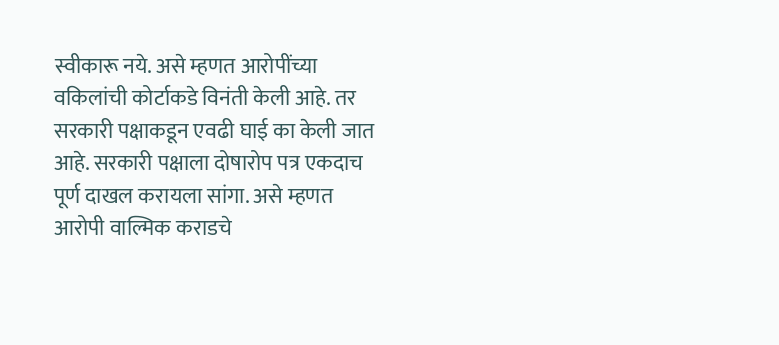स्वीकारू नये. असे म्हणत आरोपींच्या वकिलांची कोर्टाकडे विनंती केली आहे. तर सरकारी पक्षाकडून एवढी घाई का केली जात आहे. सरकारी पक्षाला दोषारोप पत्र एकदाच पूर्ण दाखल करायला सांगा. असे म्हणत आरोपी वाल्मिक कराडचे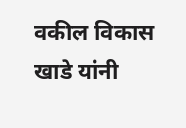वकील विकास खाडे यांनी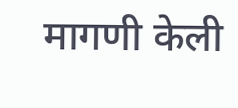मागणी केली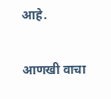आहे.

आणखी वाचा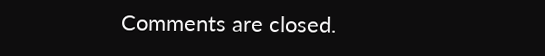Comments are closed.